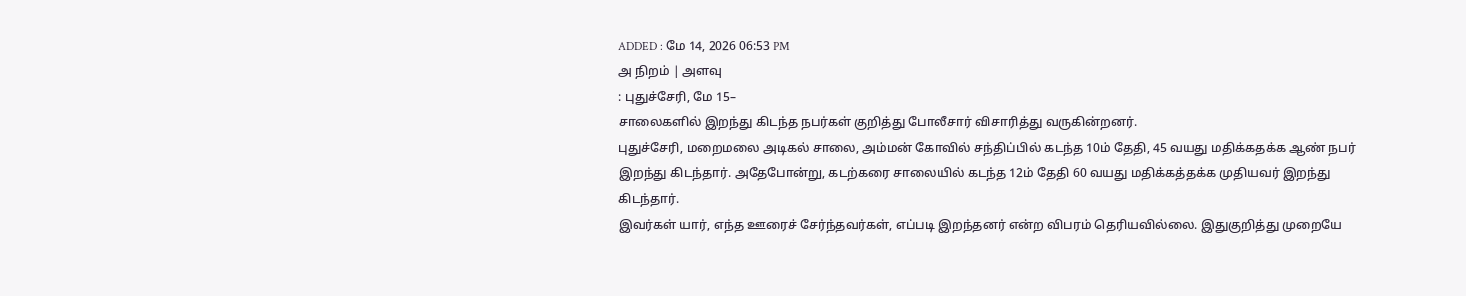ADDED : மே 14, 2026 06:53 PM
அ நிறம் | அளவு
: புதுச்சேரி, மே 15–
சாலைகளில் இறந்து கிடந்த நபர்கள் குறித்து போலீசார் விசாரித்து வருகின்றனர்.
புதுச்சேரி, மறைமலை அடிகல் சாலை, அம்மன் கோவில் சந்திப்பில் கடந்த 10ம் தேதி, 45 வயது மதிக்கதக்க ஆண் நபர் இறந்து கிடந்தார். அதேபோன்று, கடற்கரை சாலையில் கடந்த 12ம் தேதி 60 வயது மதிக்கத்தக்க முதியவர் இறந்து கிடந்தார்.
இவர்கள் யார், எந்த ஊரைச் சேர்ந்தவர்கள், எப்படி இறந்தனர் என்ற விபரம் தெரியவில்லை. இதுகுறித்து முறையே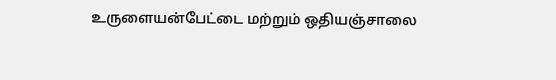உருளையன்பேட்டை மற்றும் ஒதியஞ்சாலை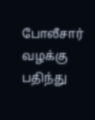போலீசார் வழக்கு பதிந்து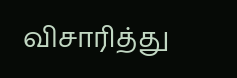விசாரித்து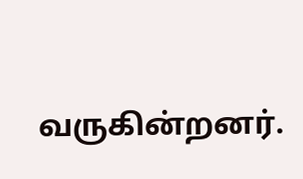வருகின்றனர்.